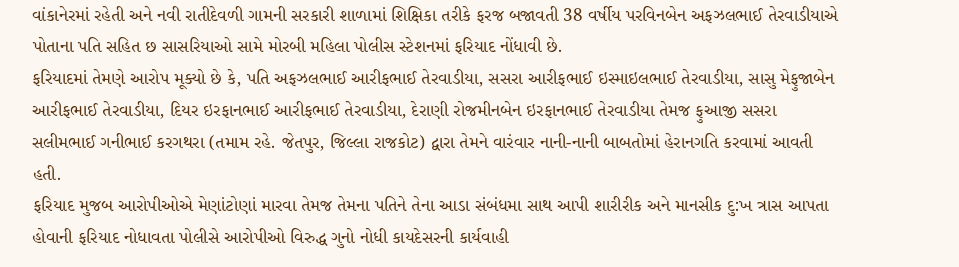વાંકાનેરમાં રહેતી અને નવી રાતીદેવળી ગામની સરકારી શાળામાં શિક્ષિકા તરીકે ફરજ બજાવતી 38 વર્ષીય પરવિનબેન અફઝલભાઈ તેરવાડીયાએ પોતાના પતિ સહિત છ સાસરિયાઓ સામે મોરબી મહિલા પોલીસ સ્ટેશનમાં ફરિયાદ નોંધાવી છે.
ફરિયાદમાં તેમણે આરોપ મૂક્યો છે કે, પતિ અફઝલભાઈ આરીફભાઈ તેરવાડીયા, સસરા આરીફભાઈ ઇસ્માઇલભાઈ તેરવાડીયા, સાસુ મેફુજાબેન આરીફભાઈ તેરવાડીયા, દિયર ઇરફાનભાઈ આરીફભાઈ તેરવાડીયા, દેરાણી રોજમીનબેન ઇરફાનભાઈ તેરવાડીયા તેમજ ફુઆજી સસરા સલીમભાઈ ગનીભાઈ કરગથરા (તમામ રહે. જેતપુર, જિલ્લા રાજકોટ) દ્વારા તેમને વારંવાર નાની-નાની બાબતોમાં હેરાનગતિ કરવામાં આવતી હતી.
ફરિયાદ મુજબ આરોપીઓએ મેણાંટોણાં મારવા તેમજ તેમના પતિને તેના આડા સંબંધમા સાથ આપી શારીરીક અને માનસીક દુ:ખ ત્રાસ આપતા હોવાની ફરિયાદ નોધાવતા પોલીસે આરોપીઓ વિરુદ્ધ ગુનો નોધી કાયદેસરની કાર્યવાહી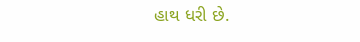હાથ ધરી છે.